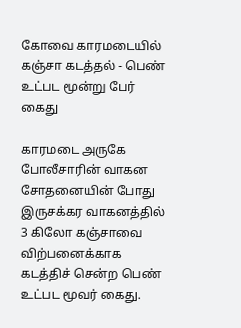கோவை காரமடையில் கஞ்சா கடத்தல் - பெண் உட்பட மூன்று பேர் கைது

காரமடை அருகே போலீசாரின் வாகன சோதனையின் போது இருசக்கர வாகனத்தில் 3 கிலோ கஞ்சாவை விற்பனைக்காக கடத்திச் சென்ற பெண் உட்பட மூவர் கைது.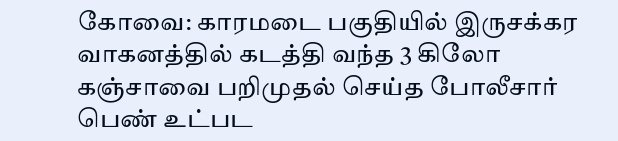கோவை: காரமடை பகுதியில் இருசக்கர வாகனத்தில் கடத்தி வந்த 3 கிலோ கஞ்சாவை பறிமுதல் செய்த போலீசார் பெண் உட்பட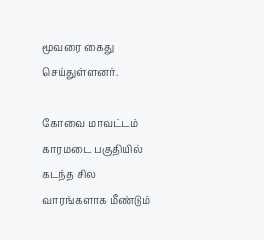மூவரை கைது செய்துள்ளனர்.

கோவை மாவட்டம் காரமடை பகுதியில் கடந்த சில வாரங்களாக மீண்டும்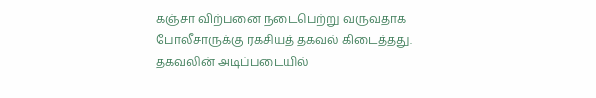கஞ்சா விற்பனை நடைபெற்று வருவதாக போலீசாருக்கு ரகசியத் தகவல் கிடைத்தது. தகவலின் அடிப்படையில்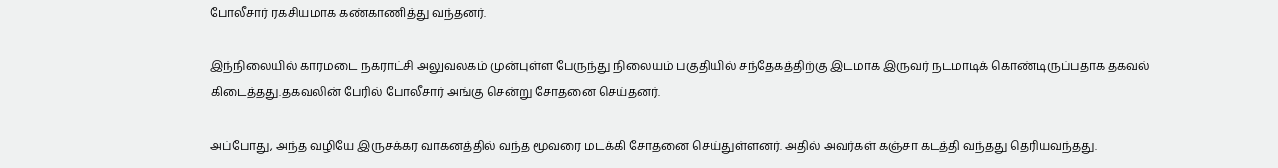போலீசார் ரகசியமாக கண்காணித்து வந்தனர்.

இந்நிலையில் காரமடை நகராட்சி அலுவலகம் முன்புள்ள பேருந்து நிலையம் பகுதியில் சந்தேகத்திற்கு இடமாக இருவர் நடமாடிக் கொண்டிருப்பதாக தகவல் கிடைத்தது.தகவலின் பேரில் போலீசார் அங்கு சென்று சோதனை செய்தனர்.

அப்போது, அந்த வழியே இருசக்கர வாகனத்தில் வந்த மூவரை மடக்கி சோதனை செய்துள்ளனர். அதில் அவர்கள் கஞ்சா கடத்தி வந்தது தெரியவந்தது.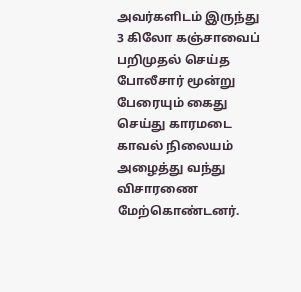அவர்களிடம் இருந்து 3 கிலோ கஞ்சாவைப் பறிமுதல் செய்த போலீசார் மூன்று பேரையும் கைது செய்து காரமடை காவல் நிலையம் அழைத்து வந்து விசாரணை மேற்கொண்டனர்.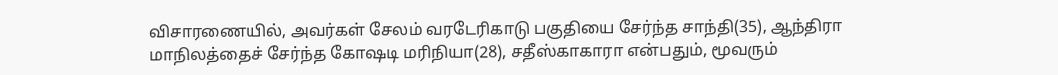விசாரணையில், அவர்கள் சேலம் வரடேரிகாடு பகுதியை சேர்ந்த சாந்தி(35), ஆந்திரா மாநிலத்தைச் சேர்ந்த கோஷடி மரிநியா(28), சதீஸ்காகாரா என்பதும், மூவரும்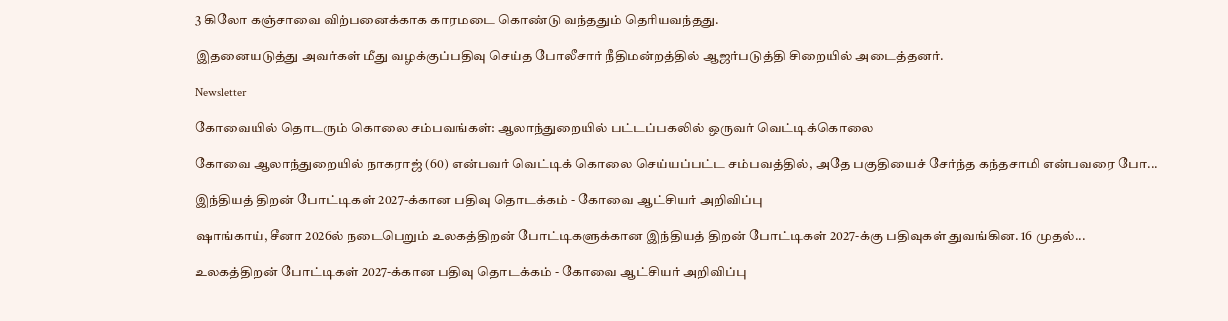3 கிலோ கஞ்சாவை விற்பனைக்காக காரமடை கொண்டு வந்ததும் தெரியவந்தது.

இதனையடுத்து அவர்கள் மீது வழக்குப்பதிவு செய்த போலீசார் நீதிமன்றத்தில் ஆஜர்படுத்தி சிறையில் அடைத்தனர்.

Newsletter

கோவையில் தொடரும் கொலை சம்பவங்கள்: ஆலாந்துறையில் பட்டப்பகலில் ஒருவர் வெட்டிக்கொலை

கோவை ஆலாந்துறையில் நாகராஜ் (60) என்பவர் வெட்டிக் கொலை செய்யப்பட்ட சம்பவத்தில், அதே பகுதியைச் சேர்ந்த கந்தசாமி என்பவரை போ...

இந்தியத் திறன் போட்டிகள் 2027-க்கான பதிவு தொடக்கம் - கோவை ஆட்சியர் அறிவிப்பு

ஷாங்காய், சீனா 2026ல் நடைபெறும் உலகத்திறன் போட்டிகளுக்கான இந்தியத் திறன் போட்டிகள் 2027-க்கு பதிவுகள் துவங்கின. 16 முதல்...

உலகத்திறன் போட்டிகள் 2027-க்கான பதிவு தொடக்கம் - கோவை ஆட்சியர் அறிவிப்பு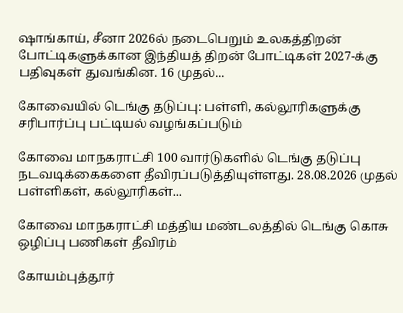ஷாங்காய், சீனா 2026ல் நடைபெறும் உலகத்திறன் போட்டிகளுக்கான இந்தியத் திறன் போட்டிகள் 2027-க்கு பதிவுகள் துவங்கின. 16 முதல்...

கோவையில் டெங்கு தடுப்பு: பள்ளி, கல்லூரிகளுக்கு சரிபார்ப்பு பட்டியல் வழங்கப்படும்

கோவை மாநகராட்சி 100 வார்டுகளில் டெங்கு தடுப்பு நடவடிக்கைகளை தீவிரப்படுத்தியுள்ளது. 28.08.2026 முதல் பள்ளிகள், கல்லூரிகள்...

கோவை மாநகராட்சி மத்திய மண்டலத்தில் டெங்கு கொசு ஒழிப்பு பணிகள் தீவிரம்

கோயம்புத்தூர்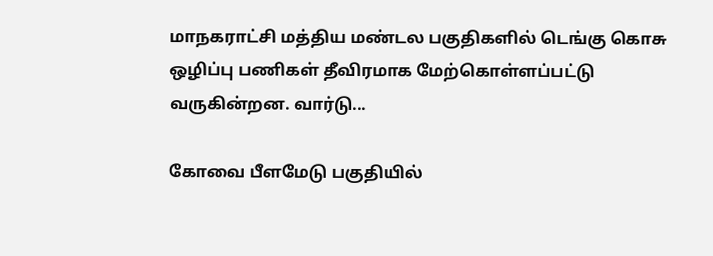மாநகராட்சி மத்திய மண்டல பகுதிகளில் டெங்கு கொசு ஒழிப்பு பணிகள் தீவிரமாக மேற்கொள்ளப்பட்டு வருகின்றன. வார்டு...

கோவை பீளமேடு பகுதியில்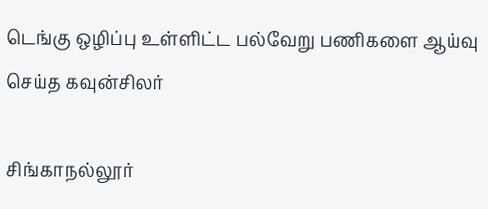டெங்கு ஒழிப்பு உள்ளிட்ட பல்வேறு பணிகளை ஆய்வு செய்த கவுன்சிலர்

சிங்காநல்லூர்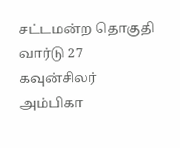சட்டமன்ற தொகுதி வார்டு 27 கவுன்சிலர் அம்பிகா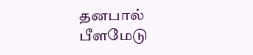தனபால் பீளமேடு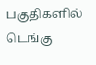பகுதிகளில் டெங்கு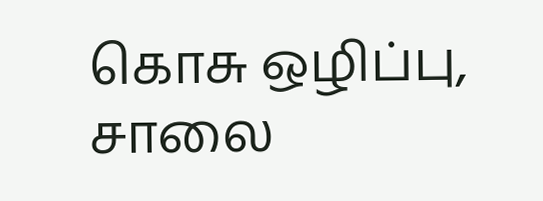கொசு ஒழிப்பு, சாலை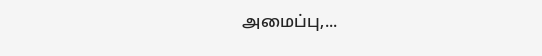அமைப்பு,...